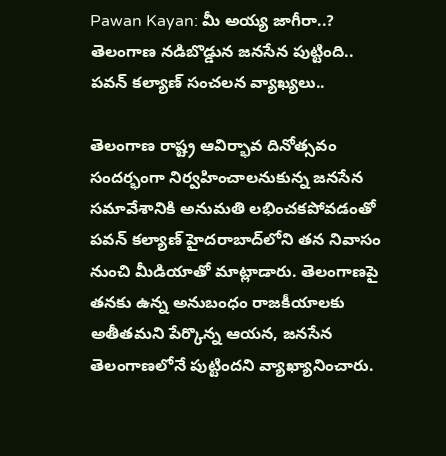Pawan Kayan: మీ అయ్య జాగీరా..? తెలంగాణ నడిబొడ్డున జనసేన పుట్టింది.. పవన్ కల్యాణ్ సంచలన వ్యాఖ్యలు..

తెలంగాణ రాష్ట్ర ఆవిర్భావ దినోత్సవం సందర్భంగా నిర్వహించాలనుకున్న జనసేన సమావేశానికి అనుమతి లభించకపోవడంతో పవన్ కల్యాణ్ హైదరాబాద్‌లోని తన నివాసం నుంచి మీడియాతో మాట్లాడారు. తెలంగాణపై తనకు ఉన్న అనుబంధం రాజకీయాలకు అతీతమని పేర్కొన్న ఆయన, జనసేన తెలంగాణలోనే పుట్టిందని వ్యాఖ్యానించారు.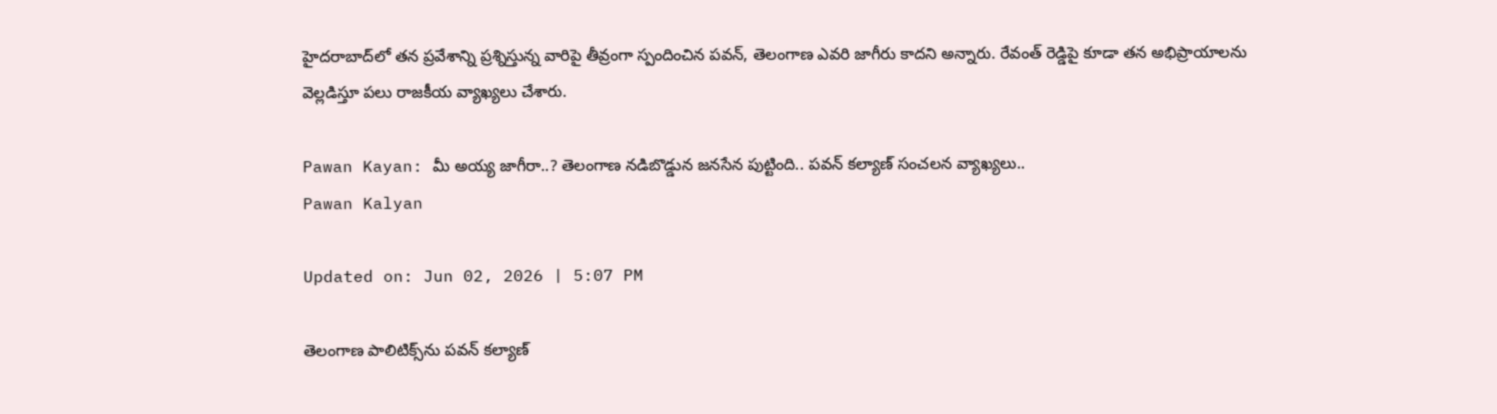హైదరాబాద్‌లో తన ప్రవేశాన్ని ప్రశ్నిస్తున్న వారిపై తీవ్రంగా స్పందించిన పవన్, తెలంగాణ ఎవరి జాగీరు కాదని అన్నారు. రేవంత్ రెడ్డిపై కూడా తన అభిప్రాయాలను వెల్లడిస్తూ పలు రాజకీయ వ్యాఖ్యలు చేశారు.

Pawan Kayan: మీ అయ్య జాగీరా..? తెలంగాణ నడిబొడ్డున జనసేన పుట్టింది.. పవన్ కల్యాణ్ సంచలన వ్యాఖ్యలు..
Pawan Kalyan

Updated on: Jun 02, 2026 | 5:07 PM

తెలంగాణ పాలిటిక్స్‌ను పవన్ కల్యాణ్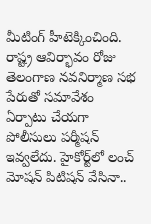మీటింగ్ హీటెక్కించింది. రాష్ట్ర ఆవిర్భావం రోజు తెలంగాణ నవనిర్మాణ సభ పేరుతో సమావేశం ఏర్పాటు చేయగా పోలీసులు పర్మీషన్ ఇవ్వలేదు. హైకోర్ట్‌లో లంచ్‌ మోషన్ పిటిషన్ వేసినా..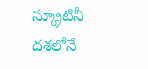స్క్రూటినీ దశలోనే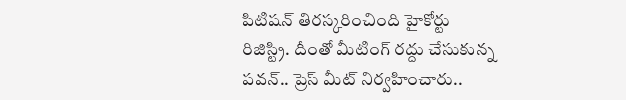పిటిషన్ తిరస్కరించింది హైకోర్టు రిజిస్ట్రి. దీంతో మీటింగ్ రద్దు చేసుకున్న పవన్.. ప్రెస్ మీట్ నిర్వహించారు..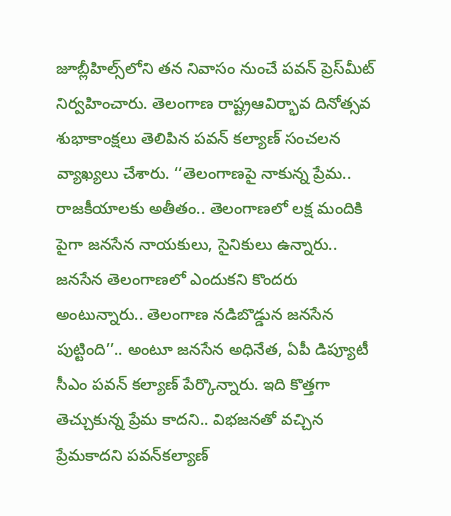జూబ్లీహిల్స్‌లోని తన నివాసం నుంచే పవన్‌ ప్రెస్‌మీట్‌ నిర్వహించారు. తెలంగాణ రాష్ట్రఆవిర్భావ దినోత్సవ శుభాకాంక్షలు తెలిపిన పవన్ కల్యాణ్ సంచలన వ్యాఖ్యలు చేశారు. ‘‘తెలంగాణపై నాకున్న ప్రేమ.. రాజకీయాలకు అతీతం.. తెలంగాణలో లక్ష మందికి పైగా జనసేన నాయకులు, సైనికులు ఉన్నారు.. జనసేన తెలంగాణలో ఎందుకని కొందరు అంటున్నారు.. తెలంగాణ నడిబొడ్డున జనసేన పుట్టింది’’.. అంటూ జనసేన అధినేత, ఏపీ డిప్యూటీ సీఎం పవన్‌ కల్యాణ్ పేర్కొన్నారు. ఇది కొత్తగా తెచ్చుకున్న ప్రేమ కాదని.. విభజనతో వచ్చిన ప్రేమకాదని పవన్‌కల్యాణ్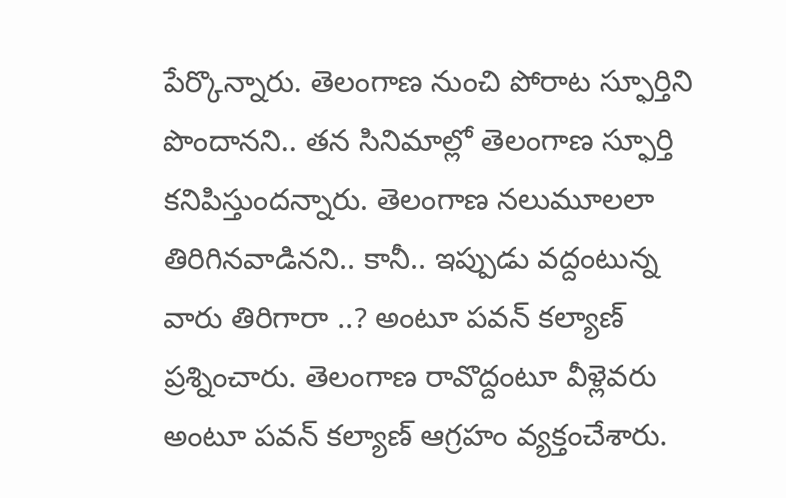పేర్కొన్నారు. తెలంగాణ నుంచి పోరాట స్ఫూర్తిని పొందానని.. తన సినిమాల్లో తెలంగాణ స్ఫూర్తి కనిపిస్తుందన్నారు. తెలంగాణ నలుమూలలా తిరిగినవాడినని.. కానీ.. ఇప్పుడు వద్దంటున్న వారు తిరిగారా ..? అంటూ పవన్ కల్యాణ్ ప్రశ్నించారు. తెలంగాణ రావొద్దంటూ వీళ్లెవరు అంటూ పవన్ కల్యాణ్ ఆగ్రహం వ్యక్తంచేశారు.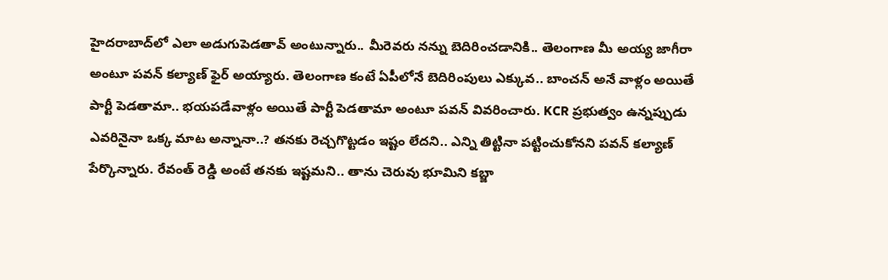హైదరాబాద్‌లో ఎలా అడుగుపెడతావ్‌ అంటున్నారు.. మీరెవరు నన్ను బెదిరించడానికి.. తెలంగాణ మీ అయ్య జాగీరా అంటూ పవన్‌ కల్యాణ్‌ ఫైర్ అయ్యారు. తెలంగాణ కంటే ఏపీలోనే బెదిరింపులు ఎక్కువ.. బాంచన్‌ అనే వాళ్లం అయితే పార్టీ పెడతామా.. భయపడేవాళ్లం అయితే పార్టీ పెడతామా అంటూ పవన్‌ వివరించారు. KCR ప్రభుత్వం ఉన్నప్పుడు ఎవరినైనా ఒక్క మాట అన్నానా..? తనకు రెచ్చగొట్టడం ఇష్టం లేదని.. ఎన్ని తిట్టినా పట్టించుకోనని పవన్‌ కల్యాణ్‌ పేర్కొన్నారు. రేవంత్ రెడ్డి అంటే తనకు ఇష్టమని.. తాను చెరువు భూమిని కబ్జా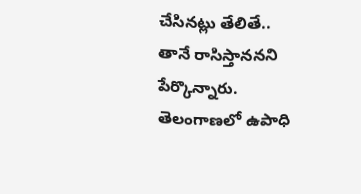చేసినట్లు తేలితే.. తానే రాసిస్తాననని పేర్కొన్నారు. తెలంగాణలో ఉపాధి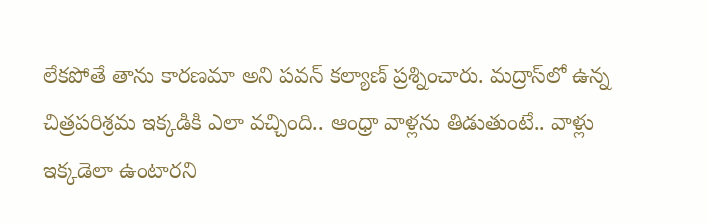లేకపోతే తాను కారణమా అని పవన్‌ కల్యాణ్ ప్రశ్నించారు. మద్రాస్‌లో ఉన్న చిత్రపరిశ్రమ ఇక్కడికి ఎలా వచ్చింది.. ఆంధ్రా వాళ్లను తిడుతుంటే.. వాళ్లు ఇక్కడెలా ఉంటారని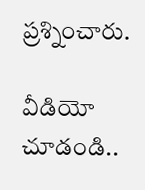ప్రశ్నించారు.

వీడియో చూడండి..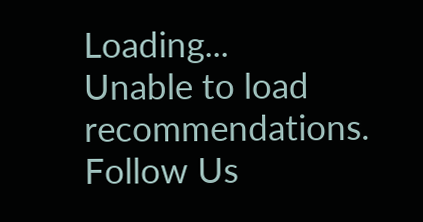Loading...
Unable to load recommendations.
Follow Us